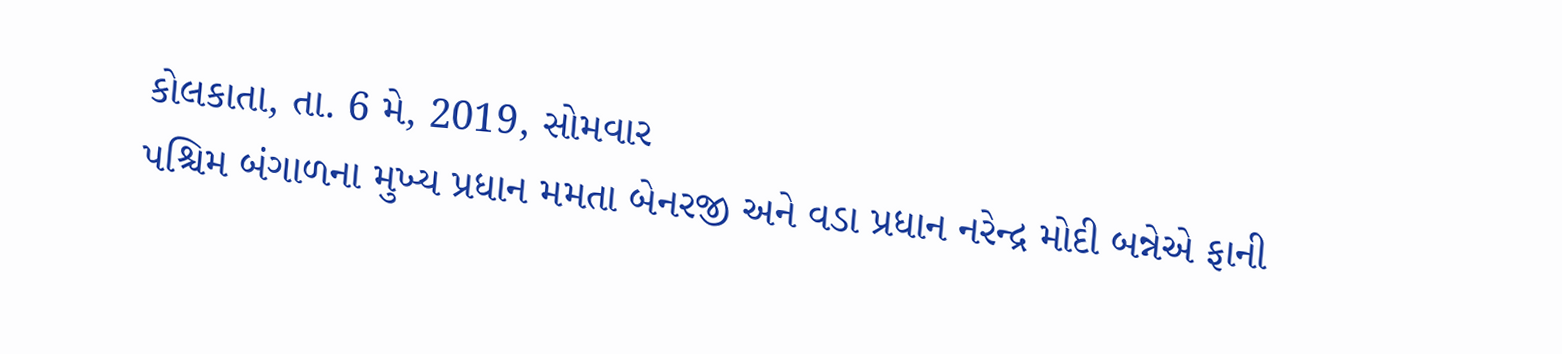કોલકાતા, તા. 6 મે, 2019, સોમવાર
પશ્ચિમ બંગાળના મુખ્ય પ્રધાન મમતા બેનરજી અને વડા પ્રધાન નરેન્દ્ર મોદી બન્નેએ ફાની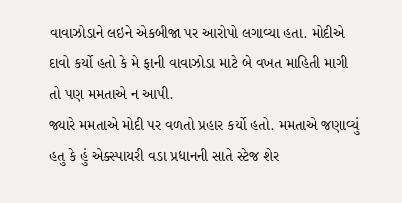વાવાઝોડાને લઇને એકબીજા પર આરોપો લગાવ્યા હતા. મોદીએ દાવો કર્યો હતો કે મે ફાની વાવાઝોડા માટે બે વખત માહિતી માગી તો પણ મમતાએ ન આપી.
જ્યારે મમતાએ મોદી પર વળતો પ્રહાર કર્યો હતો. મમતાએ જણાવ્યું હતુ કે હું એક્સ્પાયરી વડા પ્રધાનની સાતે સ્ટેજ શેર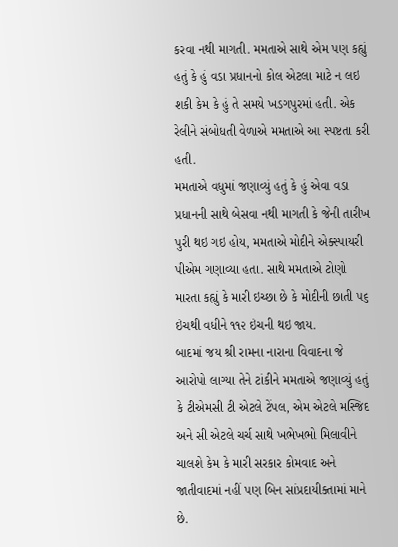કરવા નથી માગતી. મમતાએ સાથે એમ પણ કહ્યું હતું કે હું વડા પ્રધાનનો કોલ એટલા માટે ન લઇ શકી કેમ કે હું તે સમયે ખડગપુરમાં હતી. એક રેલીને સંબોધતી વેળાએ મમતાએ આ સ્પષ્ટતા કરી હતી.
મમતાએ વધુમાં જણાવ્યું હતું કે હું એવા વડા પ્રધાનની સાથે બેસવા નથી માગતી કે જેની તારીખ પુરી થઇ ગઇ હોય, મમતાએ મોદીને એક્સ્પાયરી પીએમ ગણાવ્યા હતા. સાથે મમતાએ ટોણો મારતા કહ્યું કે મારી ઇચ્છા છે કે મોદીની છાતી ૫૬ ઇંચથી વધીને ૧૧૨ ઇંચની થઇ જાય.
બાદમાં જય શ્રી રામના નારાના વિવાદના જે આરોપો લાગ્યા તેને ટાંકીને મમતાએ જણાવ્યું હતું કે ટીએમસી ટી એટલે ટેંપલ, એમ એટલે મસ્જિદ અને સી એટલે ચર્ચ સાથે ખભેખભો મિલાવીને ચાલશે કેમ કે મારી સરકાર કોમવાદ અને જાતીવાદમાં નહીં પણ બિન સાંપ્રદાયીક્તામાં માને છે.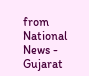from National News - Gujarat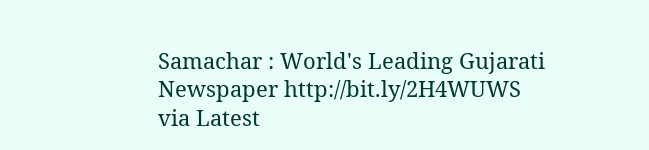Samachar : World's Leading Gujarati Newspaper http://bit.ly/2H4WUWS
via Latest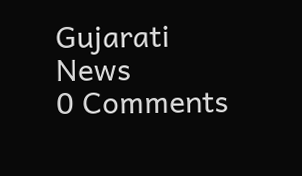Gujarati News
0 Comments